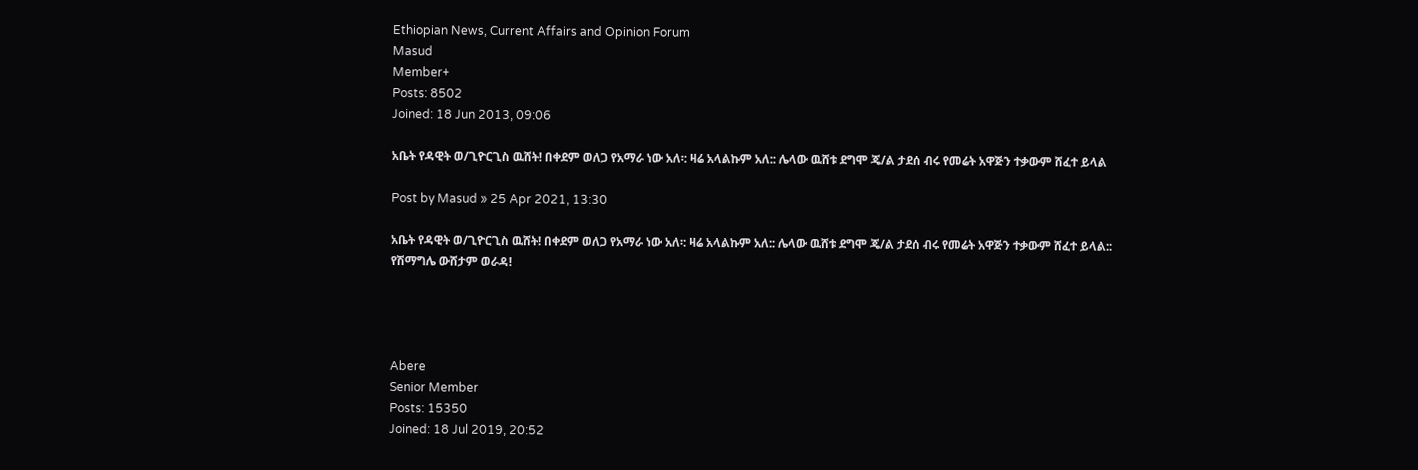Ethiopian News, Current Affairs and Opinion Forum
Masud
Member+
Posts: 8502
Joined: 18 Jun 2013, 09:06

አቤት የዳዊት ወ/ጊዮርጊስ ዉሸት! በቀደም ወለጋ የአማራ ነው አለ፡: ዛሬ አላልኩም አለ:: ሌላው ዉሸቱ ደግሞ ጄ/ል ታደሰ ብሩ የመሬት አዋጅን ተቃውም ሸፈተ ይላል

Post by Masud » 25 Apr 2021, 13:30

አቤት የዳዊት ወ/ጊዮርጊስ ዉሸት! በቀደም ወለጋ የአማራ ነው አለ፡: ዛሬ አላልኩም አለ:: ሌላው ዉሸቱ ደግሞ ጄ/ል ታደሰ ብሩ የመሬት አዋጅን ተቃውም ሸፈተ ይላል::
የሽማግሌ ውሸታም ወራዳ!




Abere
Senior Member
Posts: 15350
Joined: 18 Jul 2019, 20:52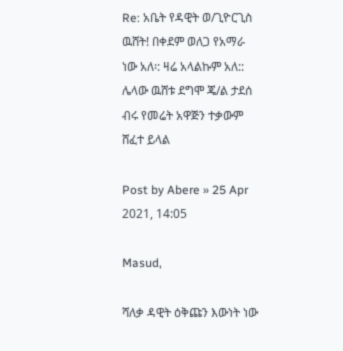Re: አቤት የዳዊት ወ/ጊዮርጊስ ዉሸት! በቀደም ወለጋ የአማራ ነው አለ፡: ዛሬ አላልኩም አለ:: ሌላው ዉሸቱ ደግሞ ጄ/ል ታደሰ ብሩ የመሬት አዋጅን ተቃውም ሸፈተ ይላል

Post by Abere » 25 Apr 2021, 14:05

Masud,

ሻለቃ ዳዊት ዕቅጩን እውነት ነው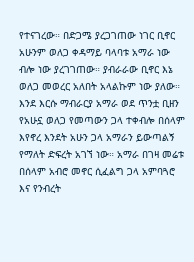የተናገረው። በድጋሜ ያረጋገጠው ነገር ቢኖር አሁንም ወለጋ ቀዳማይ ባላባቱ አማራ ነው ብሎ ነው ያረገገጠው። ያብራራው ቢኖር እኔ ወለጋ መወረር አለበት አላልኩም ነው ያለው። እንደ እርሱ ማብራርያ አማራ ወደ ጥንቷ ቢዘን የአሁኗ ወለጋ የመጣውን ጋላ ተቀብሎ በሰላም እየኖረ እንደት አሁን ጋላ አማራን ይውጣልኝ የማለት ድፍረት አገኘ ነው። አማራ በገዛ መሬቱ በሰላም አብሮ መኖር ሲፈልግ ጋላ አምባጓሮ እና የንብረት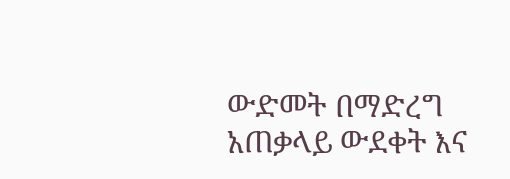ውድመት በማድረግ አጠቃላይ ውደቀት እና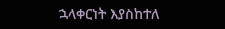ኋላቀርነት እያስከተለ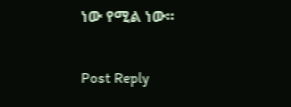ነው የሚል ነው።

Post Reply